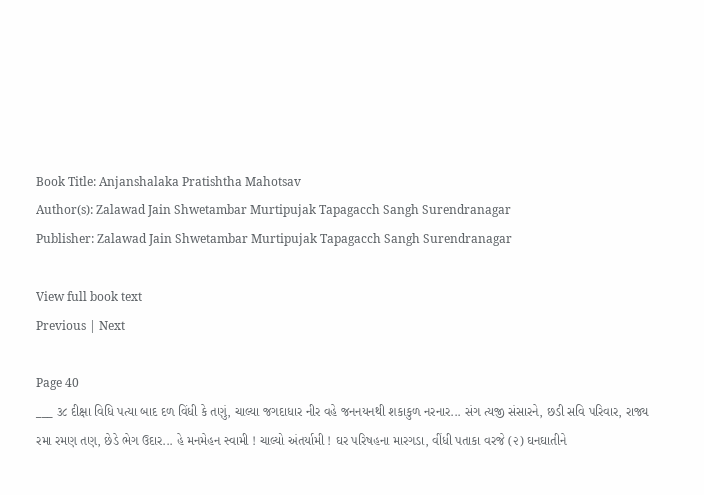Book Title: Anjanshalaka Pratishtha Mahotsav
Author(s): Zalawad Jain Shwetambar Murtipujak Tapagacch Sangh Surendranagar
Publisher: Zalawad Jain Shwetambar Murtipujak Tapagacch Sangh Surendranagar

View full book text
Previous | Next

Page 40
___ ૩૮ દીક્ષા વિધિ પત્યા બાદ દળ વિંધી કે તણું, ચાલ્યા જગદાધાર નીર વહે જનનયનથી શકાકુળ નરનાર... સંગ ત્યજી સંસારને, છડી સવિ પરિવાર, રાજ્ય રમા રમણ તણ, છેડે ભેગ ઉદાર... હે મનમેહન સ્વામી ! ચાલ્યો અંતર્યામી ! ઘર પરિષહના મારગડા, વીંધી પતાકા વરજે (૨) ઘનઘાતીને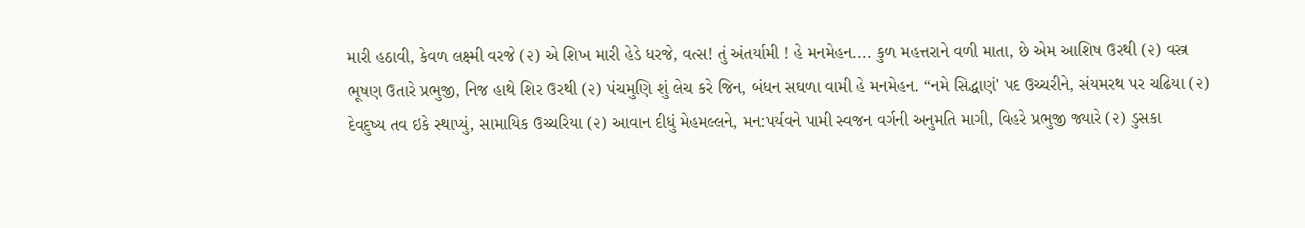મારી હઠાવી, કેવળ લક્ષ્મી વરજે (૨) એ શિખ મારી હેડે ધરજે, વત્સ! તું અંતર્યામી ! હે મનમેહન.... કુળ મહત્તરાને વળી માતા, છે એમ આશિષ ઉરથી (૨) વસ્ત્ર ભૂષણ ઉતારે પ્રભુજી, નિજ હાથે શિર ઉરથી (૨) પંચમુણિ શું લેચ કરે જિન, બંધન સઘળા વામી હે મનમેહન. “નમે સિદ્ધાણં' પદ ઉચ્ચરીને, સંયમરથ પર ચઢિયા (૨) દેવદુષ્ય તવ ઇકે સ્થાપ્યું, સામાયિક ઉચ્ચરિયા (૨) આવાન દીધું મેહમલ્લને, મન:પર્યવને પામી સ્વજન વર્ગની અનુમતિ માગી, વિહરે પ્રભુજી જ્યારે (૨) ડુસકા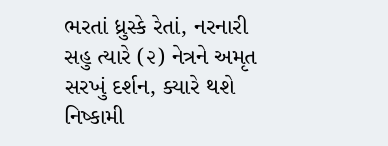ભરતાં ધ્રુસ્કે રેતાં, નરનારી સહુ ત્યારે (૨) નેત્રને અમૃત સરખું દર્શન, ક્યારે થશે નિષ્કામી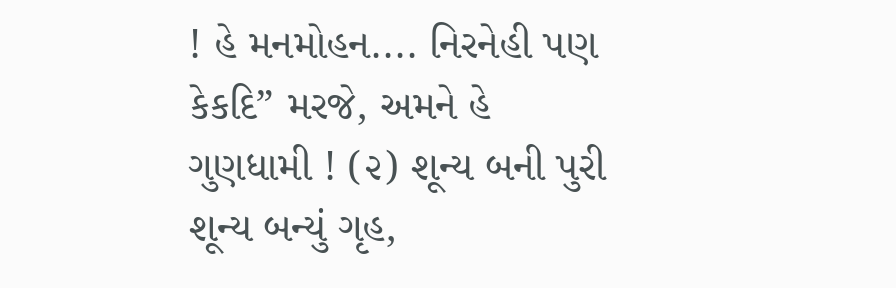! હે મનમોહન.... નિરનેહી પણ કેકદિ” મરજે, અમને હે ગુણધામી ! (૨) શૂન્ય બની પુરી શૂન્ય બન્યું ગૃહ,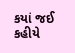કયાં જઈ કહીયે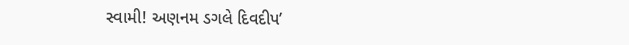સ્વામી! અણનમ ડગલે દિવદીપ’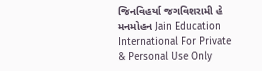જિનવિહર્યા જગવિશરામી હે મનમોહન Jain Education International For Private & Personal Use Only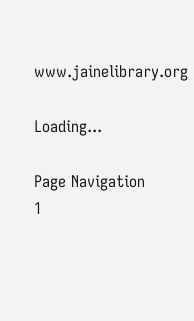www.jainelibrary.org

Loading...

Page Navigation
1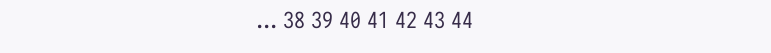... 38 39 40 41 42 43 44